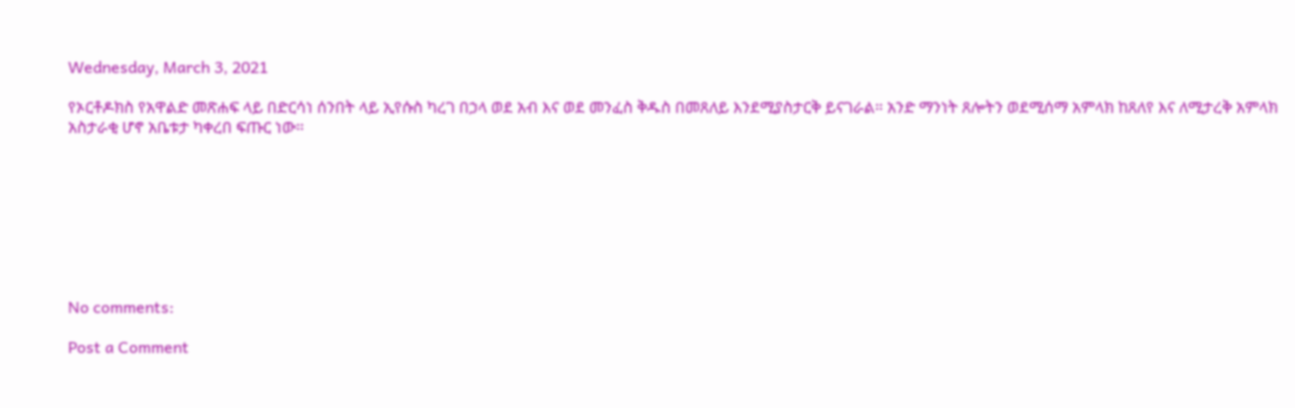Wednesday, March 3, 2021

የኦርቶዶክስ የአዋልድ መጽሐፍ ላይ በድርሳነ ሰንበት ላይ ኢየሱስ ካረገ በኃላ ወደ አብ እና ወደ መንፈስ ቅዱስ በመጸለይ እንደሚያስታርቅ ይናገራል። አንድ ማንነት ጸሎትን ወደሚሰማ አምላክ ከጸለየ እና ለሚታረቅ አምላክ አስታራቂ ሆኖ አቤቱታ ካቀረበ ፍጡር ነው።








No comments:

Post a Comment